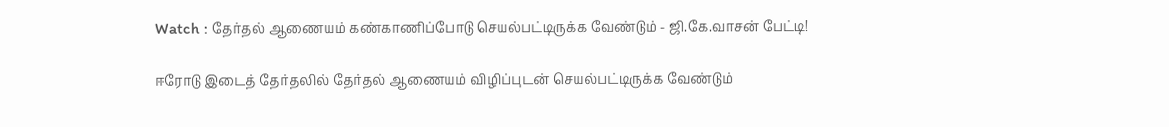Watch : தேர்தல் ஆணையம் கண்காணிப்போடு செயல்பட்டிருக்க வேண்டும் - ஜி.கே.வாசன் பேட்டி!

ஈரோடு இடைத் தேர்தலில் தேர்தல் ஆணையம் விழிப்புடன் செயல்பட்டிருக்க வேண்டும்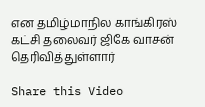என தமிழ்மாநில காங்கிரஸ் கட்சி தலைவர் ஜிகே வாசன் தெரிவித்துள்ளார்

Share this Video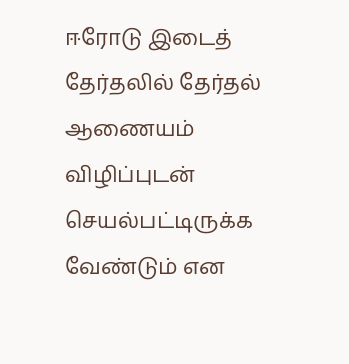ஈரோடு இடைத் தேர்தலில் தேர்தல் ஆணையம் விழிப்புடன் செயல்பட்டிருக்க வேண்டும் என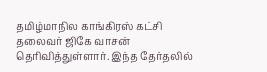தமிழ்மாநில காங்கிரஸ் கட்சி தலைவர் ஜிகே வாசன் தெரிவித்துள்ளார். இந்த தேர்தலில்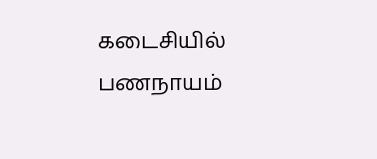கடைசியில் பணநாயம்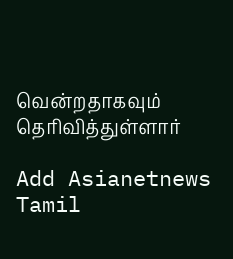வென்றதாகவும் தெரிவித்துள்ளார்

Add Asianetnews Tamil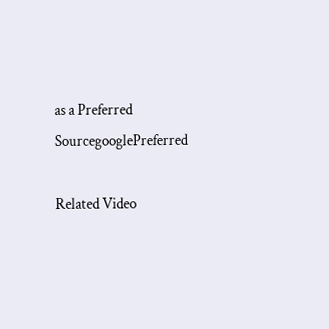as a Preferred SourcegooglePreferred

Related Video